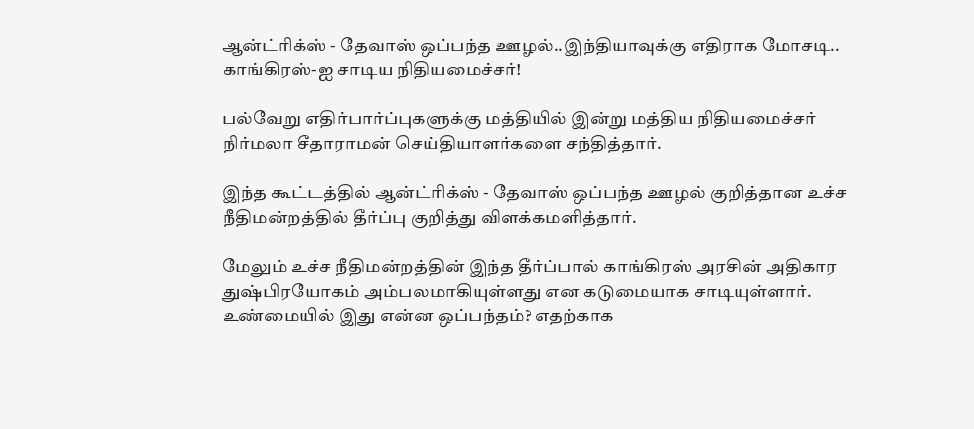ஆன்ட்ரிக்ஸ் - தேவாஸ் ஒப்பந்த ஊழல்..இந்தியாவுக்கு எதிராக மோசடி.. காங்கிரஸ்-ஐ சாடிய நிதியமைச்சர்!

பல்வேறு எதிர்பார்ப்புகளுக்கு மத்தியில் இன்று மத்திய நிதியமைச்சர் நிர்மலா சீதாராமன் செய்தியாளர்களை சந்தித்தார்.

இந்த கூட்டத்தில் ஆன்ட்ரிக்ஸ் - தேவாஸ் ஒப்பந்த ஊழல் குறித்தான உச்ச நீதிமன்றத்தில் தீர்ப்பு குறித்து விளக்கமளித்தார்.

மேலும் உச்ச நீதிமன்றத்தின் இந்த தீர்ப்பால் காங்கிரஸ் அரசின் அதிகார துஷ்பிரயோகம் அம்பலமாகியுள்ளது என கடுமையாக சாடியுள்ளார். உண்மையில் இது என்ன ஒப்பந்தம்? எதற்காக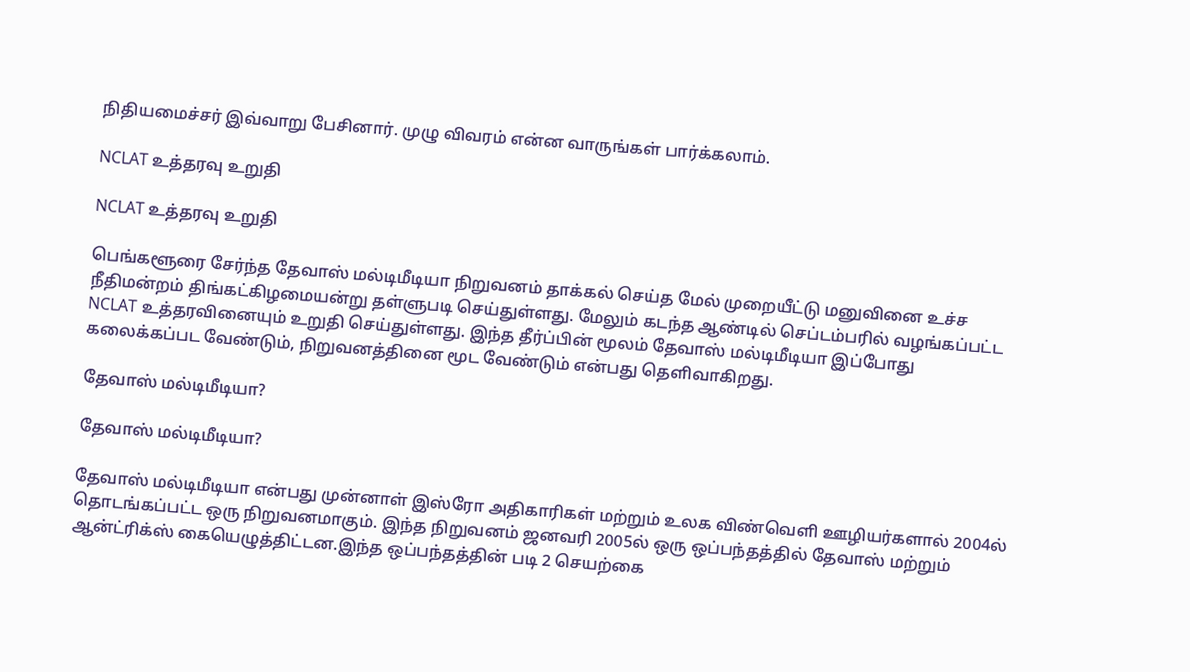நிதியமைச்சர் இவ்வாறு பேசினார். முழு விவரம் என்ன வாருங்கள் பார்க்கலாம்.

NCLAT உத்தரவு உறுதி

NCLAT உத்தரவு உறுதி

பெங்களூரை சேர்ந்த தேவாஸ் மல்டிமீடியா நிறுவனம் தாக்கல் செய்த மேல் முறையீட்டு மனுவினை உச்ச நீதிமன்றம் திங்கட்கிழமையன்று தள்ளுபடி செய்துள்ளது. மேலும் கடந்த ஆண்டில் செப்டம்பரில் வழங்கப்பட்ட NCLAT உத்தரவினையும் உறுதி செய்துள்ளது. இந்த தீர்ப்பின் மூலம் தேவாஸ் மல்டிமீடியா இப்போது கலைக்கப்பட வேண்டும், நிறுவனத்தினை மூட வேண்டும் என்பது தெளிவாகிறது.

தேவாஸ் மல்டிமீடியா?

தேவாஸ் மல்டிமீடியா?

தேவாஸ் மல்டிமீடியா என்பது முன்னாள் இஸ்ரோ அதிகாரிகள் மற்றும் உலக விண்வெளி ஊழியர்களால் 2004ல் தொடங்கப்பட்ட ஒரு நிறுவனமாகும். இந்த நிறுவனம் ஜனவரி 2005ல் ஒரு ஒப்பந்தத்தில் தேவாஸ் மற்றும் ஆன்ட்ரிக்ஸ் கையெழுத்திட்டன.இந்த ஒப்பந்தத்தின் படி 2 செயற்கை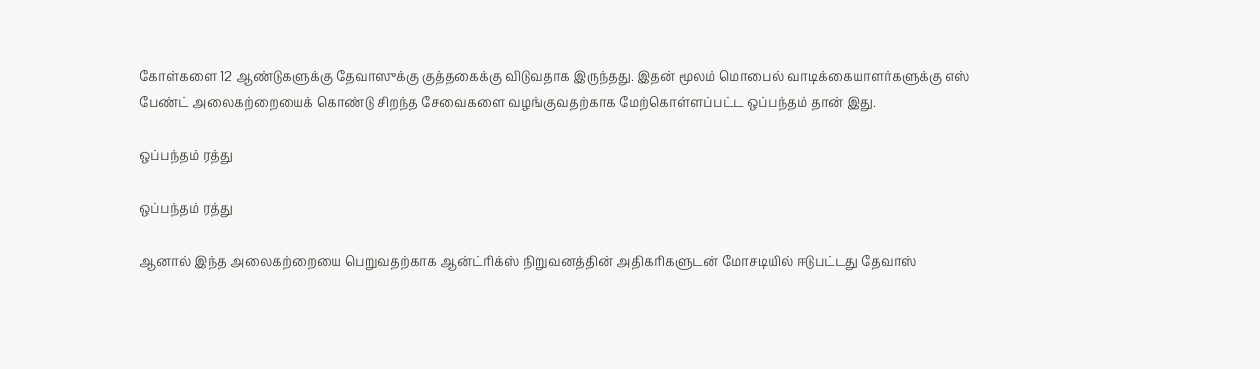கோள்களை 12 ஆண்டுகளுக்கு தேவாஸுக்கு குத்தகைக்கு விடுவதாக இருந்தது. இதன் மூலம் மொபைல் வாடிக்கையாளர்களுக்கு எஸ் பேண்ட் அலைகற்றையைக் கொண்டு சிறந்த சேவைகளை வழங்குவதற்காக மேற்கொள்ளப்பட்ட ஒப்பந்தம் தான் இது.

ஒப்பந்தம் ரத்து

ஒப்பந்தம் ரத்து

ஆனால் இந்த அலைகற்றையை பெறுவதற்காக ஆன்ட்ரிக்ஸ் நிறுவனத்தின் அதிகரிகளுடன் மோசடியில் ஈடுபட்டது தேவாஸ்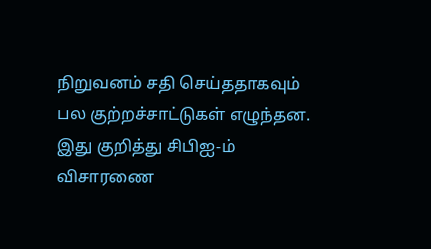நிறுவனம் சதி செய்ததாகவும் பல குற்றச்சாட்டுகள் எழுந்தன. இது குறித்து சிபிஐ-ம் விசாரணை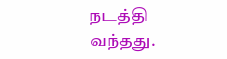நடத்தி வந்தது.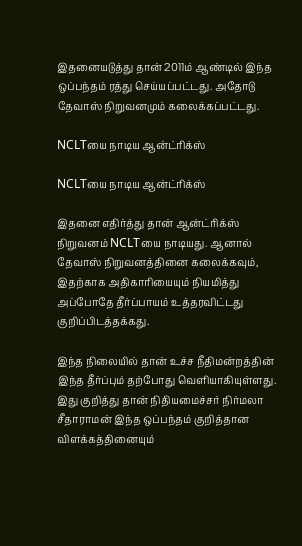இதனையடுத்து தான் 2011ம் ஆண்டில் இந்த ஒப்பந்தம் ரத்து செய்யப்பட்டது. அதோடு தேவாஸ் நிறுவனமும் கலைக்கப்பட்டது.

NCLTயை நாடிய ஆன்ட்ரிக்ஸ்

NCLTயை நாடிய ஆன்ட்ரிக்ஸ்

இதனை எதிர்த்து தான் ஆன்ட்ரிக்ஸ் நிறுவனம் NCLTயை நாடியது. ஆனால் தேவாஸ் நிறுவனத்தினை கலைக்கவும், இதற்காக அதிகாரியையும் நியமித்து அப்போதே தீர்ப்பாயம் உத்தரவிட்டது குறிப்பிடத்தக்கது.

இந்த நிலையில் தான் உச்ச நீதிமன்றத்தின் இந்த தீர்ப்பும் தற்போது வெளியாகியுள்ளது. இது குறித்து தான் நிதியமைச்சர் நிர்மலா சீதாராமன் இந்த ஒப்பந்தம் குறித்தான விளக்கத்தினையும்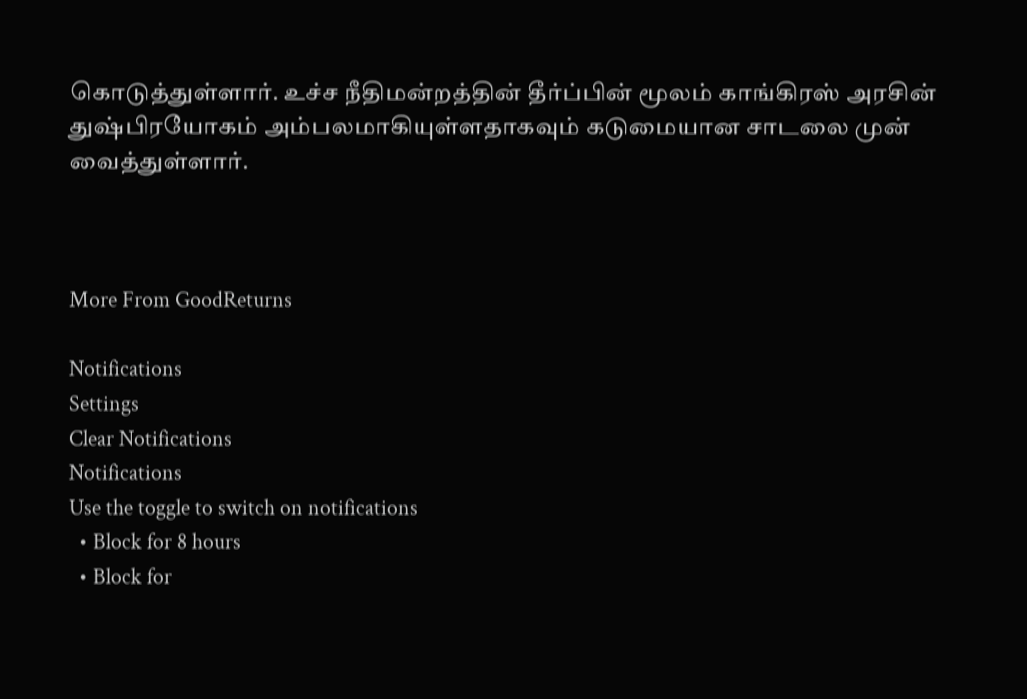கொடுத்துள்ளார். உச்ச நீதிமன்றத்தின் தீர்ப்பின் மூலம் காங்கிரஸ் அரசின் துஷ்பிரயோகம் அம்பலமாகியுள்ளதாகவும் கடுமையான சாடலை முன் வைத்துள்ளார்.



More From GoodReturns

Notifications
Settings
Clear Notifications
Notifications
Use the toggle to switch on notifications
  • Block for 8 hours
  • Block for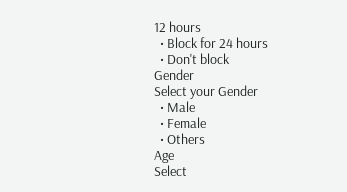12 hours
  • Block for 24 hours
  • Don't block
Gender
Select your Gender
  • Male
  • Female
  • Others
Age
Select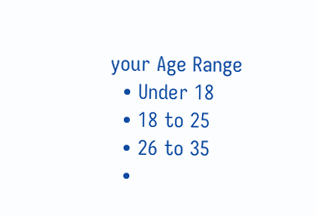your Age Range
  • Under 18
  • 18 to 25
  • 26 to 35
  •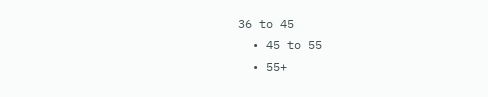36 to 45
  • 45 to 55
  • 55+